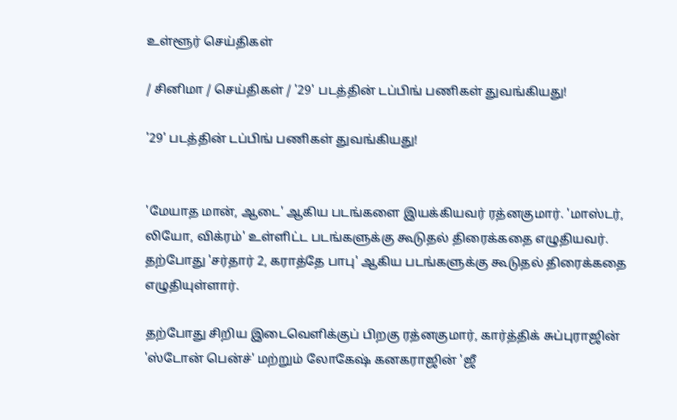உள்ளூர் செய்திகள்

/ சினிமா / செய்திகள் / '29' படத்தின் டப்பிங் பணிகள் துவங்கியது!

'29' படத்தின் டப்பிங் பணிகள் துவங்கியது!


'மேயாத மான், ஆடை' ஆகிய படங்களை இயக்கியவர் ரத்னகுமார். 'மாஸ்டர், லியோ, விக்ரம்' உள்ளிட்ட படங்களுக்கு கூடுதல் திரைக்கதை எழுதியவர். தற்போது 'சர்தார் 2, கராத்தே பாபு' ஆகிய படங்களுக்கு கூடுதல் திரைக்கதை எழுதியுள்ளார்.

தற்போது சிறிய இடைவெளிக்குப் பிறகு ரத்னகுமார், கார்த்திக் சுப்புராஜின் 'ஸ்டோன் பென்ச்' மற்றும் லோகேஷ் கனகராஜின் 'ஜீ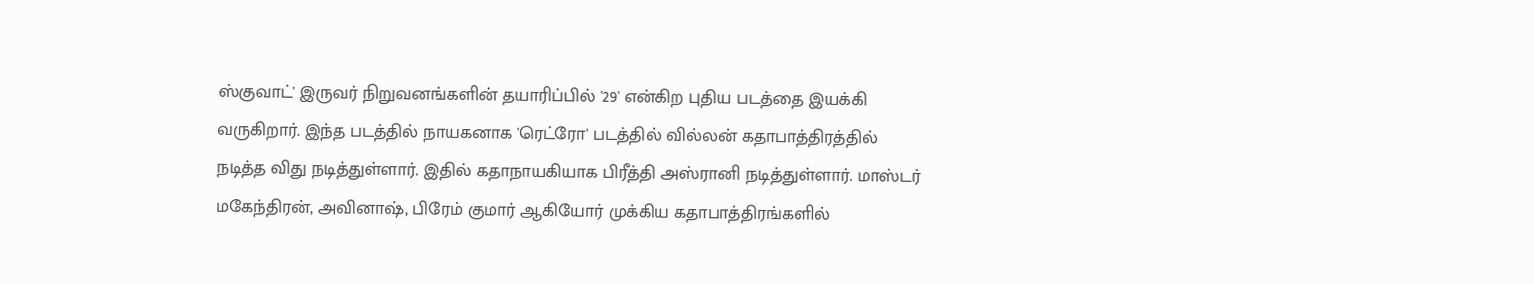ஸ்குவாட்' இருவர் நிறுவனங்களின் தயாரிப்பில் '29' என்கிற புதிய படத்தை இயக்கி வருகிறார். இந்த படத்தில் நாயகனாக 'ரெட்ரோ' படத்தில் வில்லன் கதாபாத்திரத்தில் நடித்த விது நடித்துள்ளார். இதில் கதாநாயகியாக பிரீத்தி அஸ்ரானி நடித்துள்ளார். மாஸ்டர் மகேந்திரன், அவினாஷ், பிரேம் குமார் ஆகியோர் முக்கிய கதாபாத்திரங்களில்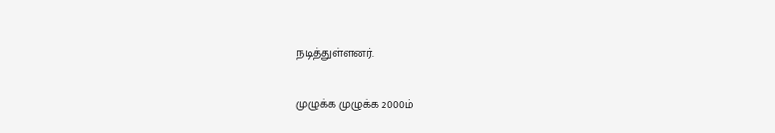நடித்துள்ளனர்.

முழுக்க முழுக்க 2000ம்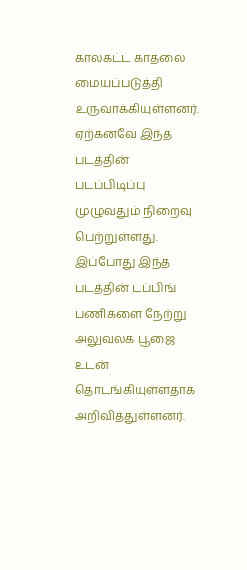காலகட்ட காதலை மையப்படுத்தி உருவாக்கியுள்ளனர். ஏற்கனவே இந்த படத்தின் படப்பிடிப்பு முழுவதும் நிறைவு பெற்றுள்ளது. இப்போது இந்த படத்தின் டப்பிங் பணிகளை நேற்று அலுவலக பூஜை உடன் தொடங்கியுள்ளதாக அறிவித்துள்ளனர்.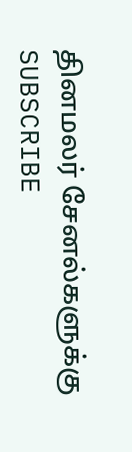தினமலர் சேனல்களுக்கு SUBSCRIBE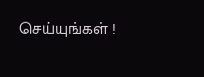செய்யுங்கள் !